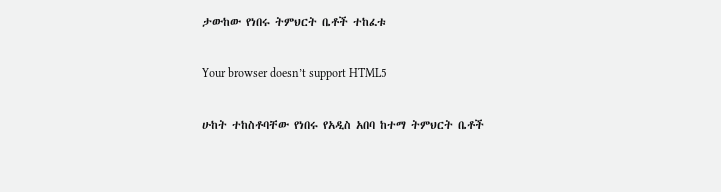ታውከው የነበሩ ትምህርት ቤቶች ተከፈቱ

Your browser doesn’t support HTML5

ሁከት ተከስቶባቸው የነበሩ የአዲስ አበባ ከተማ ትምህርት ቤቶች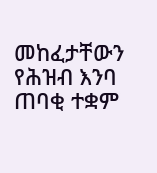መከፈታቸውን የሕዝብ እንባ ጠባቂ ተቋም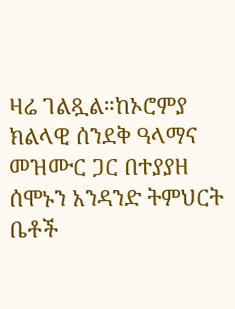ዛሬ ገልጿል።ከኦሮምያ ክልላዊ ሰንደቅ ዓላማና መዝሙር ጋር በተያያዘ ሰሞኑን አንዳንድ ትምህርት ቤቶች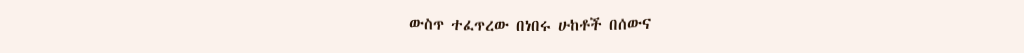ውስጥ ተፈጥረው በነበሩ ሁከቶች በሰውና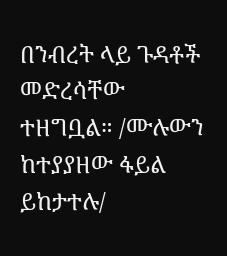በንብረት ላይ ጉዳቶች መድረሳቸው ተዘግቧል። /ሙሉውን ከተያያዘው ፋይል ይከታተሉ/